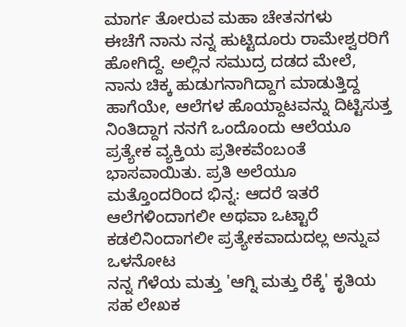ಮಾರ್ಗ ತೋರುವ ಮಹಾ ಚೇತನಗಳು
ಈಚೆಗೆ ನಾನು ನನ್ನ ಹುಟ್ಟಿದೂರು ರಾಮೇಶ್ವರರಿಗೆ ಹೋಗಿದ್ದೆ. ಅಲ್ಲಿನ ಸಮುದ್ರ ದಡದ ಮೇಲೆ, ನಾನು ಚಿಕ್ಕ ಹುಡುಗನಾಗಿದ್ದಾಗ ಮಾಡುತ್ತಿದ್ದ ಹಾಗೆಯೇ, ಆಲೆಗಳ ಹೊಯ್ದಾಟವನ್ನು ದಿಟ್ಟಿಸುತ್ತ ನಿಂತಿದ್ದಾಗ ನನಗೆ ಒಂದೊಂದು ಆಲೆಯೂ ಪ್ರತ್ಯೇಕ ವ್ಯಕ್ತಿಯ ಪ್ರತೀಕವೆಂಬಂತೆ ಭಾಸವಾಯಿತು. ಪ್ರತಿ ಅಲೆಯೂ ಮತ್ತೊಂದರಿಂದ ಭಿನ್ನ: ಆದರೆ ಇತರೆ ಆಲೆಗಳಿಂದಾಗಲೀ ಅಥವಾ ಒಟ್ಟಾರೆ ಕಡಲಿನಿಂದಾಗಲೀ ಪ್ರತ್ಯೇಕವಾದುದಲ್ಲ ಅನ್ನುವ ಒಳನೋಟ
ನನ್ನ ಗೆಳೆಯ ಮತ್ತು 'ಆಗ್ನಿ ಮತ್ತು ರೆಕ್ಕೆ' ಕೃತಿಯ ಸಹ ಲೇಖಕ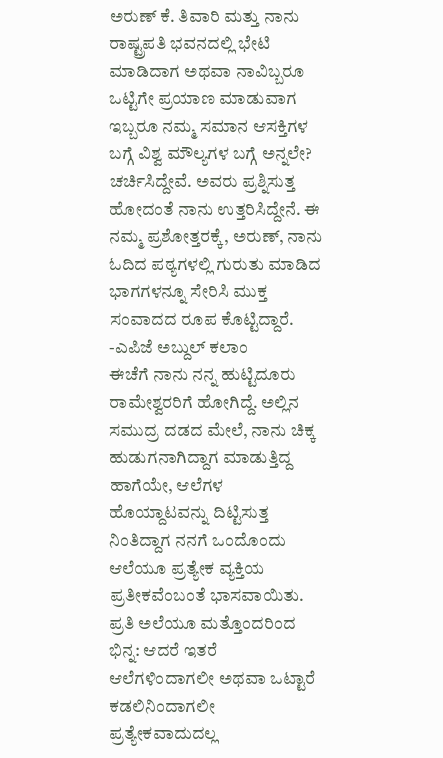ಅರುಣ್ ಕೆ. ತಿವಾರಿ ಮತ್ತು ನಾನು ರಾಷ್ಟ್ರಪತಿ ಭವನದಲ್ಲಿ ಭೇಟಿ ಮಾಡಿದಾಗ ಅಥವಾ ನಾವಿಬ್ಬರೂ ಒಟ್ಟಿಗೇ ಪ್ರಯಾಣ ಮಾಡುವಾಗ ಇಬ್ಬರೂ ನಮ್ಮ ಸಮಾನ ಆಸಕ್ತಿಗಳ ಬಗ್ಗೆ ವಿಶ್ವ ಮೌಲ್ಯಗಳ ಬಗ್ಗೆ ಅನ್ನಲೇ? ಚರ್ಚಿಸಿದ್ದೇವೆ. ಅವರು ಪ್ರಶ್ನಿಸುತ್ತ ಹೋದಂತೆ ನಾನು ಉತ್ತರಿಸಿದ್ದೇನೆ. ಈ ನಮ್ಮ ಪ್ರಶೋತ್ತರಕ್ಕೆ, ಅರುಣ್, ನಾನು ಓದಿದ ಪಠ್ಯಗಳಲ್ಲಿ ಗುರುತು ಮಾಡಿದ ಭಾಗಗಳನ್ನೂ ಸೇರಿಸಿ ಮುಕ್ತ ಸಂವಾದದ ರೂಪ ಕೊಟ್ಟಿದ್ದಾರೆ.
-ಎಪಿಜೆ ಅಬ್ದುಲ್ ಕಲಾಂ
ಈಚೆಗೆ ನಾನು ನನ್ನ ಹುಟ್ಟಿದೂರು ರಾಮೇಶ್ವರರಿಗೆ ಹೋಗಿದ್ದೆ. ಅಲ್ಲಿನ ಸಮುದ್ರ ದಡದ ಮೇಲೆ, ನಾನು ಚಿಕ್ಕ ಹುಡುಗನಾಗಿದ್ದಾಗ ಮಾಡುತ್ತಿದ್ದ ಹಾಗೆಯೇ, ಆಲೆಗಳ ಹೊಯ್ದಾಟವನ್ನು ದಿಟ್ಟಿಸುತ್ತ ನಿಂತಿದ್ದಾಗ ನನಗೆ ಒಂದೊಂದು ಆಲೆಯೂ ಪ್ರತ್ಯೇಕ ವ್ಯಕ್ತಿಯ ಪ್ರತೀಕವೆಂಬಂತೆ ಭಾಸವಾಯಿತು. ಪ್ರತಿ ಅಲೆಯೂ ಮತ್ತೊಂದರಿಂದ ಭಿನ್ನ: ಆದರೆ ಇತರೆ ಆಲೆಗಳಿಂದಾಗಲೀ ಅಥವಾ ಒಟ್ಟಾರೆ ಕಡಲಿನಿಂದಾಗಲೀ ಪ್ರತ್ಯೇಕವಾದುದಲ್ಲ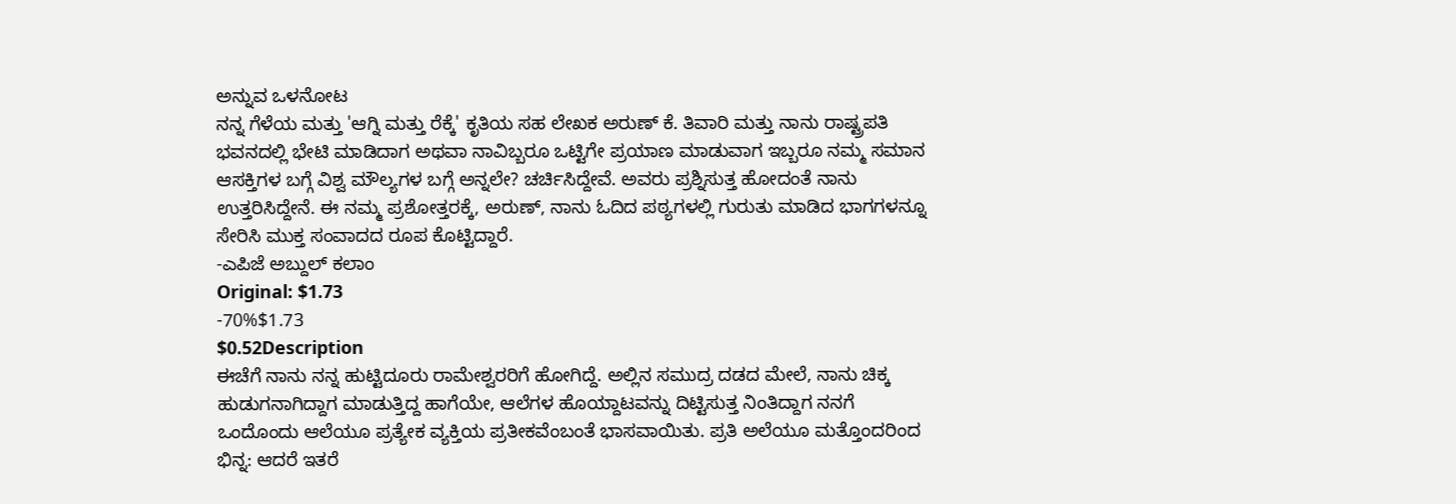ಅನ್ನುವ ಒಳನೋಟ
ನನ್ನ ಗೆಳೆಯ ಮತ್ತು 'ಆಗ್ನಿ ಮತ್ತು ರೆಕ್ಕೆ' ಕೃತಿಯ ಸಹ ಲೇಖಕ ಅರುಣ್ ಕೆ. ತಿವಾರಿ ಮತ್ತು ನಾನು ರಾಷ್ಟ್ರಪತಿ ಭವನದಲ್ಲಿ ಭೇಟಿ ಮಾಡಿದಾಗ ಅಥವಾ ನಾವಿಬ್ಬರೂ ಒಟ್ಟಿಗೇ ಪ್ರಯಾಣ ಮಾಡುವಾಗ ಇಬ್ಬರೂ ನಮ್ಮ ಸಮಾನ ಆಸಕ್ತಿಗಳ ಬಗ್ಗೆ ವಿಶ್ವ ಮೌಲ್ಯಗಳ ಬಗ್ಗೆ ಅನ್ನಲೇ? ಚರ್ಚಿಸಿದ್ದೇವೆ. ಅವರು ಪ್ರಶ್ನಿಸುತ್ತ ಹೋದಂತೆ ನಾನು ಉತ್ತರಿಸಿದ್ದೇನೆ. ಈ ನಮ್ಮ ಪ್ರಶೋತ್ತರಕ್ಕೆ, ಅರುಣ್, ನಾನು ಓದಿದ ಪಠ್ಯಗಳಲ್ಲಿ ಗುರುತು ಮಾಡಿದ ಭಾಗಗಳನ್ನೂ ಸೇರಿಸಿ ಮುಕ್ತ ಸಂವಾದದ ರೂಪ ಕೊಟ್ಟಿದ್ದಾರೆ.
-ಎಪಿಜೆ ಅಬ್ದುಲ್ ಕಲಾಂ
Original: $1.73
-70%$1.73
$0.52Description
ಈಚೆಗೆ ನಾನು ನನ್ನ ಹುಟ್ಟಿದೂರು ರಾಮೇಶ್ವರರಿಗೆ ಹೋಗಿದ್ದೆ. ಅಲ್ಲಿನ ಸಮುದ್ರ ದಡದ ಮೇಲೆ, ನಾನು ಚಿಕ್ಕ ಹುಡುಗನಾಗಿದ್ದಾಗ ಮಾಡುತ್ತಿದ್ದ ಹಾಗೆಯೇ, ಆಲೆಗಳ ಹೊಯ್ದಾಟವನ್ನು ದಿಟ್ಟಿಸುತ್ತ ನಿಂತಿದ್ದಾಗ ನನಗೆ ಒಂದೊಂದು ಆಲೆಯೂ ಪ್ರತ್ಯೇಕ ವ್ಯಕ್ತಿಯ ಪ್ರತೀಕವೆಂಬಂತೆ ಭಾಸವಾಯಿತು. ಪ್ರತಿ ಅಲೆಯೂ ಮತ್ತೊಂದರಿಂದ ಭಿನ್ನ: ಆದರೆ ಇತರೆ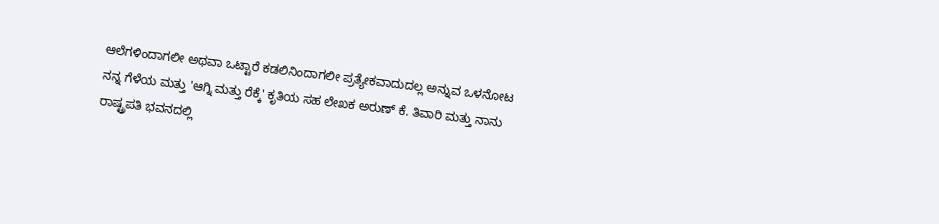ಆಲೆಗಳಿಂದಾಗಲೀ ಅಥವಾ ಒಟ್ಟಾರೆ ಕಡಲಿನಿಂದಾಗಲೀ ಪ್ರತ್ಯೇಕವಾದುದಲ್ಲ ಅನ್ನುವ ಒಳನೋಟ
ನನ್ನ ಗೆಳೆಯ ಮತ್ತು 'ಆಗ್ನಿ ಮತ್ತು ರೆಕ್ಕೆ' ಕೃತಿಯ ಸಹ ಲೇಖಕ ಅರುಣ್ ಕೆ. ತಿವಾರಿ ಮತ್ತು ನಾನು ರಾಷ್ಟ್ರಪತಿ ಭವನದಲ್ಲಿ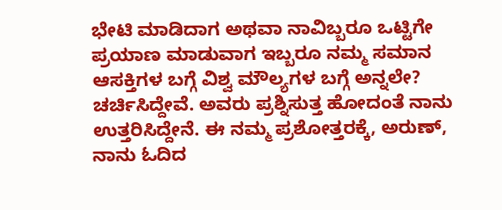ಭೇಟಿ ಮಾಡಿದಾಗ ಅಥವಾ ನಾವಿಬ್ಬರೂ ಒಟ್ಟಿಗೇ ಪ್ರಯಾಣ ಮಾಡುವಾಗ ಇಬ್ಬರೂ ನಮ್ಮ ಸಮಾನ ಆಸಕ್ತಿಗಳ ಬಗ್ಗೆ ವಿಶ್ವ ಮೌಲ್ಯಗಳ ಬಗ್ಗೆ ಅನ್ನಲೇ? ಚರ್ಚಿಸಿದ್ದೇವೆ. ಅವರು ಪ್ರಶ್ನಿಸುತ್ತ ಹೋದಂತೆ ನಾನು ಉತ್ತರಿಸಿದ್ದೇನೆ. ಈ ನಮ್ಮ ಪ್ರಶೋತ್ತರಕ್ಕೆ, ಅರುಣ್, ನಾನು ಓದಿದ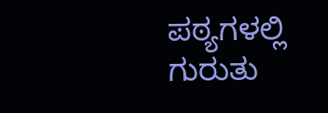ಪಠ್ಯಗಳಲ್ಲಿ ಗುರುತು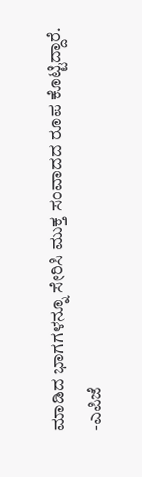ಮಾಡಿದ ಭಾಗಗಳನ್ನೂ ಸೇರಿಸಿ ಮುಕ್ತ ಸಂವಾದದ ರೂಪ ಕೊಟ್ಟಿದ್ದಾರೆ.
-ಎಪಿಜೆ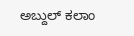ಅಬ್ದುಲ್ ಕಲಾಂ